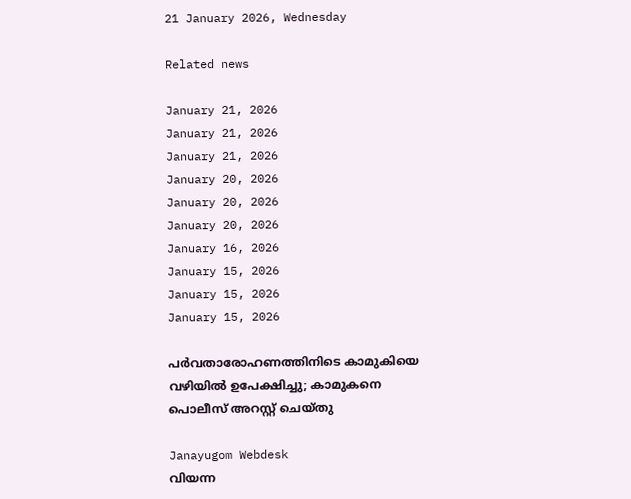21 January 2026, Wednesday

Related news

January 21, 2026
January 21, 2026
January 21, 2026
January 20, 2026
January 20, 2026
January 20, 2026
January 16, 2026
January 15, 2026
January 15, 2026
January 15, 2026

പർവതാരോഹണത്തിനിടെ കാമുകിയെ വഴിയിൽ ഉപേക്ഷിച്ചു; കാമുകനെ പൊലീസ് അറസ്റ്റ് ചെയ്തു

Janayugom Webdesk
വിയന്ന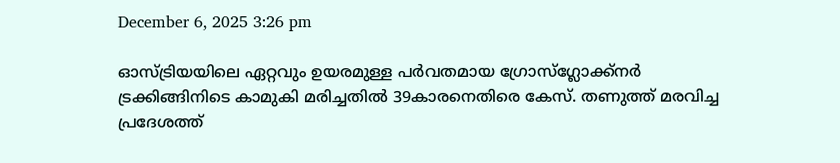December 6, 2025 3:26 pm

ഓസ്ട്രിയയിലെ ഏറ്റവും ഉയരമുള്ള പർവതമായ ഗ്രോസ്ഗ്ലോക്ക്നർ ട്രക്കിങ്ങിനിടെ കാമുകി മരിച്ചതിൽ 39കാരനെതിരെ കേസ്. തണുത്ത് മരവിച്ച പ്രദേശത്ത്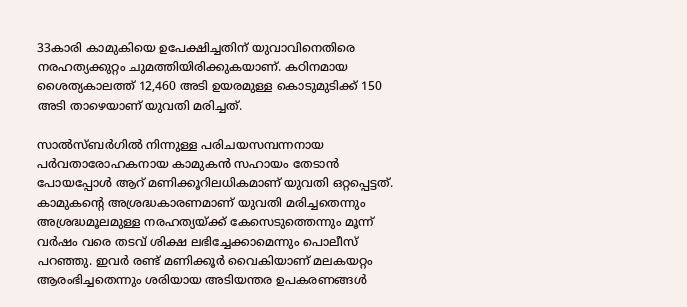33കാരി കാമുകിയെ ഉപേക്ഷിച്ചതിന് യുവാവിനെതിരെ നരഹത്യക്കുറ്റം ചുമത്തിയിരിക്കുകയാണ്. കഠിനമായ ശൈത്യകാലത്ത് 12,460 അടി ഉയരമുള്ള കൊടുമുടിക്ക് 150 അടി താഴെയാണ് യുവതി മരിച്ചത്.

സാൽസ്ബർഗിൽ നിന്നുള്ള പരിചയസമ്പന്നനായ പർവതാരോഹകനായ കാമുകൻ സഹായം തേടാൻ പോയപ്പോൾ ആറ് മണിക്കൂറിലധികമാണ് യുവതി ഒറ്റപ്പെട്ടത്. കാമുകന്റെ അശ്രദ്ധകാരണമാണ് യുവതി മരിച്ചതെന്നും അശ്രദ്ധമൂലമുള്ള നരഹത്യയ്ക്ക് കേസെടുത്തെന്നും മൂന്ന് വർഷം വരെ തടവ് ശിക്ഷ ലഭിച്ചേക്കാമെന്നും പൊലീസ് പറഞ്ഞു. ഇവര്‍ രണ്ട് മണിക്കൂർ വൈകിയാണ് മലകയറ്റം ആരംഭിച്ചതെന്നും ശരിയായ അടിയന്തര ഉപകരണങ്ങൾ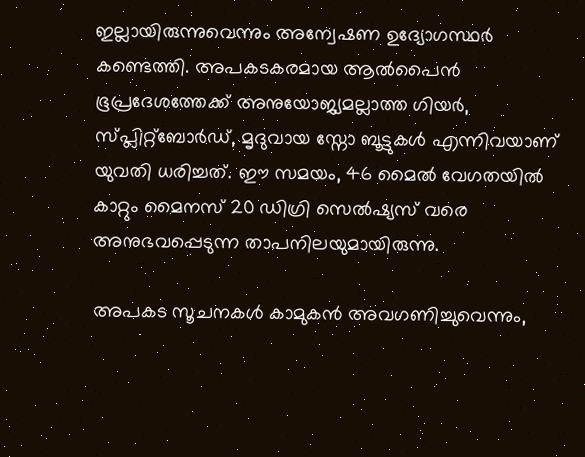ഇല്ലായിരുന്നുവെന്നും അന്വേഷണ ഉദ്യോഗസ്ഥർ കണ്ടെത്തി. അപകടകരമായ ആൽപൈൻ ഭൂപ്രദേശത്തേക്ക് അനുയോജ്യമല്ലാത്ത ഗിയർ, സ്പ്ലിറ്റ്ബോർഡ്, മൃദുവായ സ്നോ ബൂട്ടുകൾ എന്നിവയാണ് യുവതി ധരിച്ചത്. ഈ സമയം, 46 മൈൽ വേഗതയിൽ കാറ്റും മൈനസ് 20 ഡിഗ്രി സെൽഷ്യസ് വരെ അനുഭവപ്പെടുന്ന താപനിലയുമായിരുന്നു.

അപകട സൂചനകൾ കാമുകൻ അവഗണിച്ചുവെന്നും,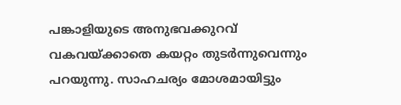പങ്കാളിയുടെ അനുഭവക്കുറവ് വകവയ്ക്കാതെ കയറ്റം തുടർന്നുവെന്നും പറയുന്നു. സാഹചര്യം മോശമായിട്ടും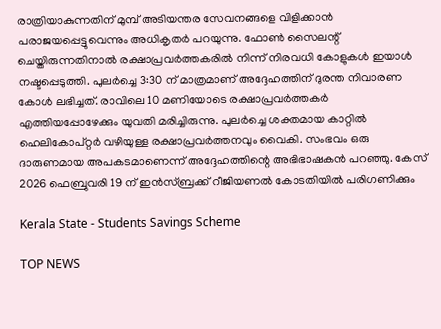രാത്രിയാകുന്നതിന് മുമ്പ് അടിയന്തര സേവനങ്ങളെ വിളിക്കാൻ പരാജയപ്പെട്ടുവെന്നും അധികൃതർ പറയുന്നു. ഫോൺ സൈലന്റ് ചെയ്തിരുന്നതിനാൽ രക്ഷാപ്രവർത്തകരിൽ നിന്ന് നിരവധി കോളുകൾ ഇയാൾ നഷ്ടപ്പെടുത്തി. പുലർച്ചെ 3:30 ന് മാത്രമാണ് അദ്ദേഹത്തിന് ദുരന്ത നിവാരണ കോൾ ലഭിച്ചത്. രാവിലെ 10 മണിയോടെ രക്ഷാപ്രവർത്തകർ എത്തിയപ്പോഴേക്കും യുവതി മരിച്ചിരുന്നു. പുലർച്ചെ ശക്തമായ കാറ്റിൽ ഹെലികോപ്റ്റർ വഴിയുള്ള രക്ഷാപ്രവർത്തനവും വൈകി. സംഭവം ഒരു ദാരുണമായ അപകടമാണെന്ന് അദ്ദേഹത്തിന്റെ അഭിഭാഷകൻ പറഞ്ഞു. കേസ് 2026 ഫെബ്രുവരി 19 ന് ഇൻസ്ബ്രക്ക് റീജിയണൽ കോടതിയിൽ പരിഗണിക്കും

Kerala State - Students Savings Scheme

TOP NEWS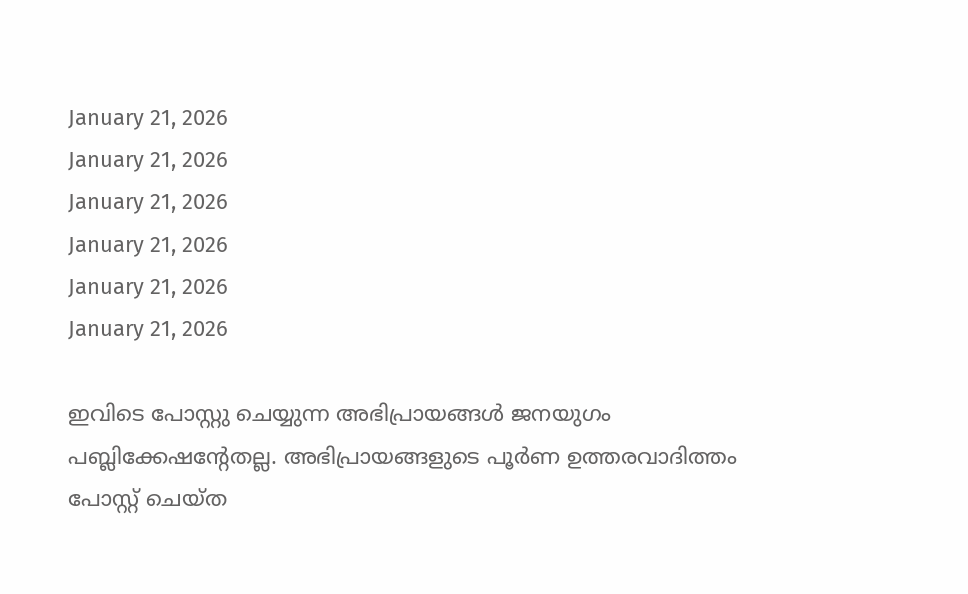January 21, 2026
January 21, 2026
January 21, 2026
January 21, 2026
January 21, 2026
January 21, 2026

ഇവിടെ പോസ്റ്റു ചെയ്യുന്ന അഭിപ്രായങ്ങള്‍ ജനയുഗം പബ്ലിക്കേഷന്റേതല്ല. അഭിപ്രായങ്ങളുടെ പൂര്‍ണ ഉത്തരവാദിത്തം പോസ്റ്റ് ചെയ്ത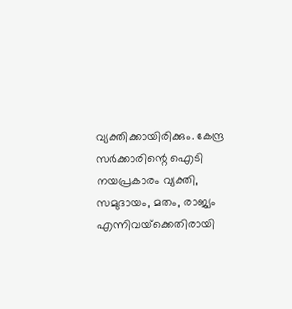വ്യക്തിക്കായിരിക്കും. കേന്ദ്ര സര്‍ക്കാരിന്റെ ഐടി നയപ്രകാരം വ്യക്തി, സമുദായം, മതം, രാജ്യം എന്നിവയ്‌ക്കെതിരായി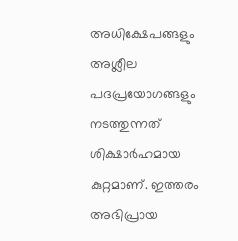അധിക്ഷേപങ്ങളും അശ്ലീല പദപ്രയോഗങ്ങളും നടത്തുന്നത് ശിക്ഷാര്‍ഹമായ കുറ്റമാണ്. ഇത്തരം അഭിപ്രായ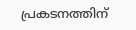പ്രകടനത്തിന്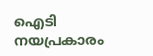ഐടി നയപ്രകാരം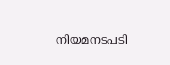നിയമനടപടി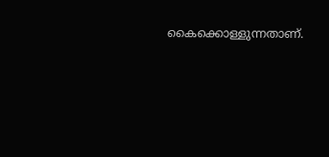കൈക്കൊള്ളുന്നതാണ്.